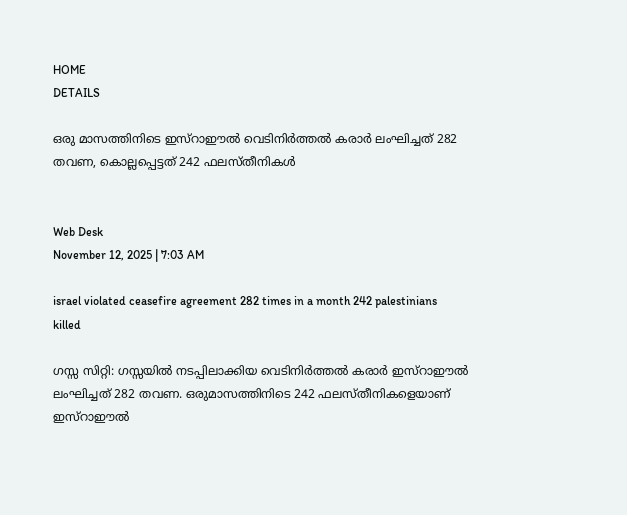HOME
DETAILS

ഒരു മാസത്തിനിടെ ഇസ്‌റാഈല്‍ വെടിനിര്‍ത്തല്‍ കരാര്‍ ലംഘിച്ചത് 282 തവണ, കൊല്ലപ്പെട്ടത് 242 ഫലസ്തീനികള്‍


Web Desk
November 12, 2025 | 7:03 AM

israel violated ceasefire agreement 282 times in a month 242 palestinians killed

ഗസ്സ സിറ്റി: ഗസ്സയില്‍ നടപ്പിലാക്കിയ വെടിനിര്‍ത്തല്‍ കരാര്‍ ഇസ്‌റാഈല്‍ ലംഘിച്ചത് 282 തവണ. ഒരുമാസത്തിനിടെ 242 ഫലസ്തീനികളെയാണ് ഇസ്‌റാഈല്‍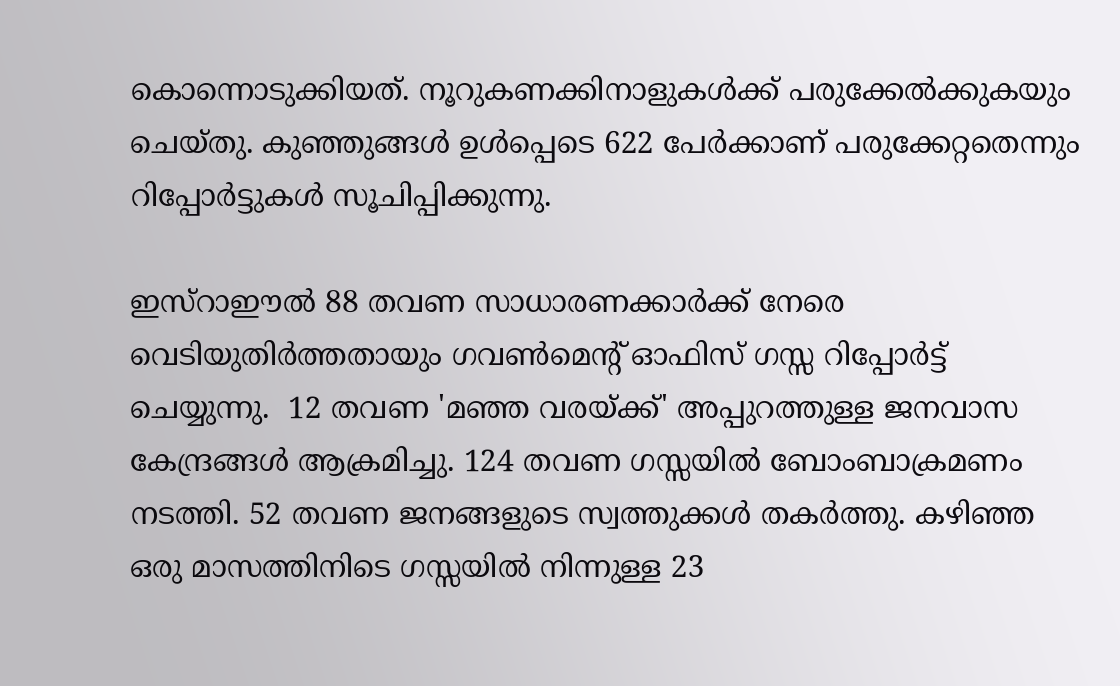കൊന്നൊടുക്കിയത്. നൂറുകണക്കിനാളുകള്‍ക്ക് പരുക്കേല്‍ക്കുകയും ചെയ്തു. കുഞ്ഞുങ്ങള്‍ ഉള്‍പ്പെടെ 622 പേര്‍ക്കാണ് പരുക്കേറ്റതെന്നും റിപ്പോര്‍ട്ടുകള്‍ സൂചിപ്പിക്കുന്നു.

ഇസ്‌റാഈല്‍ 88 തവണ സാധാരണക്കാര്‍ക്ക് നേരെ വെടിയുതിര്‍ത്തതായും ഗവണ്‍മെന്റ് ഓഫിസ് ഗസ്സ റിപ്പോര്‍ട്ട് ചെയ്യുന്നു.  12 തവണ 'മഞ്ഞ വരയ്ക്ക്' അപ്പുറത്തുള്ള ജനവാസ കേന്ദ്രങ്ങള്‍ ആക്രമിച്ചു. 124 തവണ ഗസ്സയില്‍ ബോംബാക്രമണം നടത്തി. 52 തവണ ജനങ്ങളുടെ സ്വത്തുക്കള്‍ തകര്‍ത്തു. കഴിഞ്ഞ ഒരു മാസത്തിനിടെ ഗസ്സയില്‍ നിന്നുള്ള 23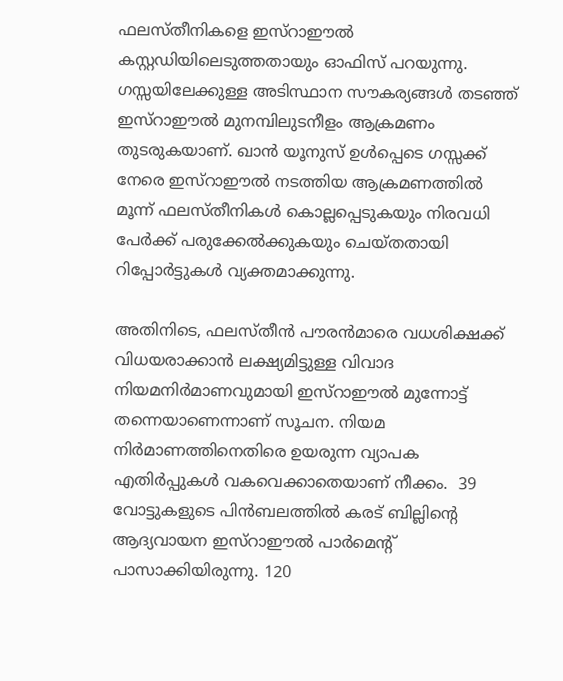ഫലസ്തീനികളെ ഇസ്‌റാഈല്‍ കസ്റ്റഡിയിലെടുത്തതായും ഓഫിസ് പറയുന്നു. ഗസ്സയിലേക്കുള്ള അടിസ്ഥാന സൗകര്യങ്ങള്‍ തടഞ്ഞ് ഇസ്‌റാഈല്‍ മുനമ്പിലുടനീളം ആക്രമണം തുടരുകയാണ്. ഖാന്‍ യൂനുസ് ഉള്‍പ്പെടെ ഗസ്സക്ക് നേരെ ഇസ്‌റാഈല്‍ നടത്തിയ ആക്രമണത്തില്‍ മൂന്ന് ഫലസ്തീനികള്‍ കൊല്ലപ്പെടുകയും നിരവധി പേര്‍ക്ക് പരുക്കേല്‍ക്കുകയും ചെയ്തതായി റിപ്പോര്‍ട്ടുകള്‍ വ്യക്തമാക്കുന്നു.

അതിനിടെ, ഫലസ്തീന്‍ പൗരന്‍മാരെ വധശിക്ഷക്ക് വിധയരാക്കാന്‍ ലക്ഷ്യമിട്ടുള്ള വിവാദ നിയമനിര്‍മാണവുമായി ഇസ്‌റാഈല്‍ മുന്നോട്ട് തന്നെയാണെന്നാണ് സൂചന. നിയമ നിര്‍മാണത്തിനെതിരെ ഉയരുന്ന വ്യാപക എതിര്‍പ്പുകള്‍ വകവെക്കാതെയാണ് നീക്കം.  39 വോട്ടുകളുടെ പിന്‍ബലത്തില്‍ കരട് ബില്ലിന്റെ ആദ്യവായന ഇസ്‌റാഈല്‍ പാര്‍മെന്റ് പാസാക്കിയിരുന്നു. 120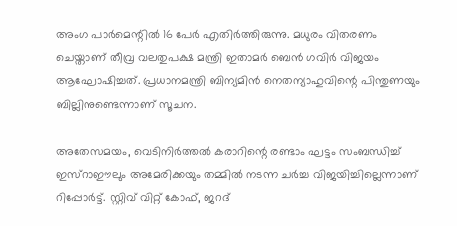അംഗ പാര്‍മെന്റില്‍ 16 പേര്‍ എതിര്‍ത്തിരുന്നു. മധുരം വിതരണം ചെയ്താണ് തീവ്ര വലതുപക്ഷ മന്ത്രി ഇതാമര്‍ ബെന്‍ ഗവിര്‍ വിജയം ആഘോഷിച്ചത്. പ്രധാനമന്ത്രി ബിന്യമിന്‍ നെതന്യാഹുവിന്റെ പിന്തുണയും ബില്ലിനുണ്ടെന്നാണ് സൂചന.

അതേസമയം, വെടിനിര്‍ത്തല്‍ കരാറിന്റെ രണ്ടാം ഘട്ടം സംബന്ധിച്ച് ഇസ്‌റാഈലും അമേരിക്കയും തമ്മില്‍ നടന്ന ചര്‍ച്ച വിജയിച്ചില്ലെന്നാണ് റിപ്പോര്‍ട്ട്. സ്റ്റിവ് വിറ്റ് കോഫ്, ജറദ്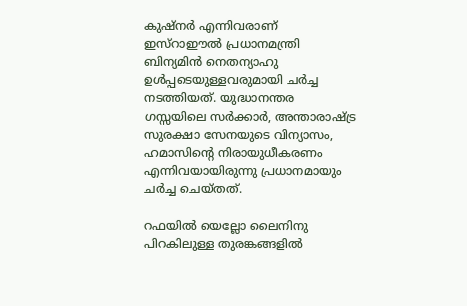കുഷ്‌നര്‍ എന്നിവരാണ് ഇസ്‌റാഈല്‍ പ്രധാനമന്ത്രി ബിന്യമിന്‍ നെതന്യാഹു ഉള്‍പ്പടെയുള്ളവരുമായി ചര്‍ച്ച നടത്തിയത്. യുദ്ധാനന്തര ഗസ്സയിലെ സര്‍ക്കാര്‍, അന്താരാഷ്ട്ര സുരക്ഷാ സേനയുടെ വിന്യാസം, ഹമാസിന്റെ നിരായുധീകരണം എന്നിവയായിരുന്നു പ്രധാനമായും ചര്‍ച്ച ചെയ്തത്.

റഫയില്‍ യെല്ലോ ലൈനിനു പിറകിലുള്ള തുരങ്കങ്ങളില്‍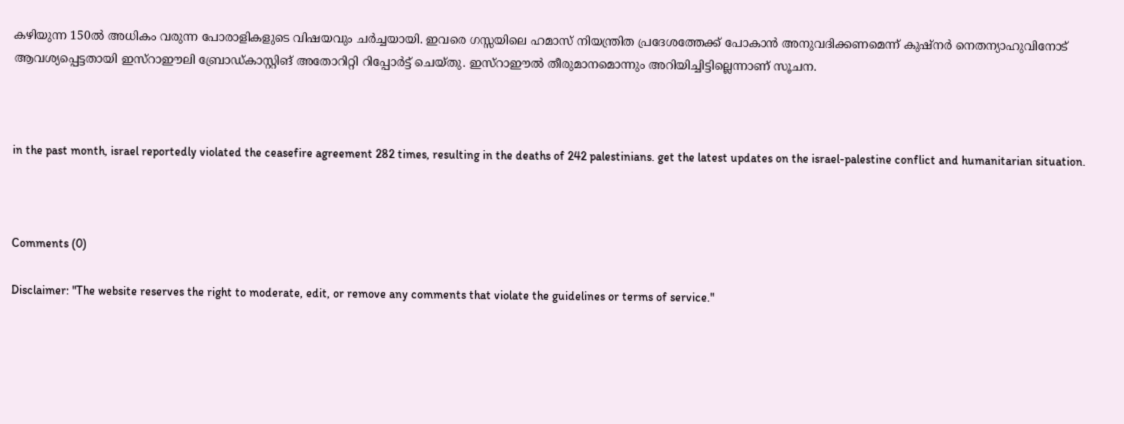കഴിയുന്ന 150ല്‍ അധികം വരുന്ന പോരാളികളുടെ വിഷയവും ചര്‍ച്ചയായി. ഇവരെ ഗസ്സയിലെ ഹമാസ് നിയന്ത്രിത പ്രദേശത്തേക്ക് പോകാന്‍ അനുവദിക്കണമെന്ന് കുഷ്‌നര്‍ നെതന്യാഹുവിനോട് ആവശ്യപ്പെട്ടതായി ഇസ്‌റാഈലി ബ്രോഡ്കാസ്റ്റിങ് അതോറിറ്റി റിപ്പോര്‍ട്ട് ചെയ്തു. ഇസ്‌റാഈല്‍ തീരുമാനമൊന്നും അറിയിച്ചിട്ടില്ലെന്നാണ് സൂചന.



in the past month, israel reportedly violated the ceasefire agreement 282 times, resulting in the deaths of 242 palestinians. get the latest updates on the israel-palestine conflict and humanitarian situation.



Comments (0)

Disclaimer: "The website reserves the right to moderate, edit, or remove any comments that violate the guidelines or terms of service."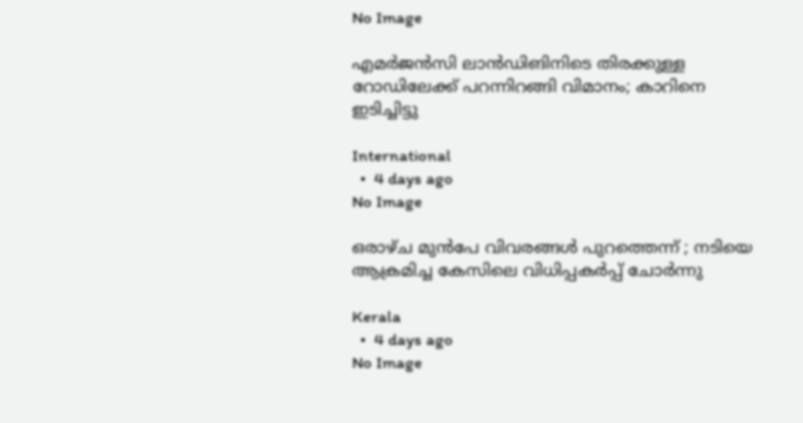No Image

എമര്‍ജന്‍സി ലാന്‍ഡിങിനിടെ തിരക്കുള്ള റോഡിലേക്ക് പറന്നിറങ്ങി വിമാനം; കാറിനെ ഇടിച്ചിട്ടു

International
  •  4 days ago
No Image

ഒരാഴ്ച മുന്‍പേ വിവരങ്ങള്‍ പുറത്തെന്ന് ; നടിയെ ആക്രമിച്ച കേസിലെ വിധിപ്പകര്‍പ്പ് ചോര്‍ന്നു

Kerala
  •  4 days ago
No Image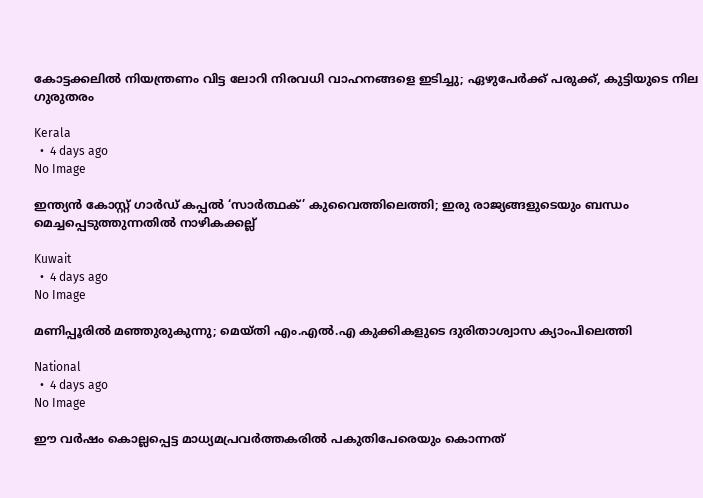കോട്ടക്കലില്‍ നിയന്ത്രണം വിട്ട ലോറി നിരവധി വാഹനങ്ങളെ ഇടിച്ചു; ഏഴുപേര്‍ക്ക് പരുക്ക്, കുട്ടിയുടെ നില ഗുരുതരം

Kerala
  •  4 days ago
No Image

ഇന്ത്യൻ കോസ്റ്റ് ഗാർഡ് കപ്പൽ ‘സാർത്ഥക്’ കുവൈത്തിലെത്തി; ഇരു രാജ്യങ്ങളുടെയും ബന്ധം മെച്ചപ്പെടുത്തുന്നതിൽ നാഴികക്കല്ല്

Kuwait
  •  4 days ago
No Image

മണിപ്പൂരിൽ മഞ്ഞുരുകുന്നു; മെയ്തി എം.എൽ.എ കുക്കികളുടെ ദുരിതാശ്വാസ ക്യാംപിലെത്തി

National
  •  4 days ago
No Image

ഈ വർഷം കൊല്ലപ്പെട്ട മാധ്യമപ്രവർത്തകരിൽ പകുതിപേരെയും കൊന്നത്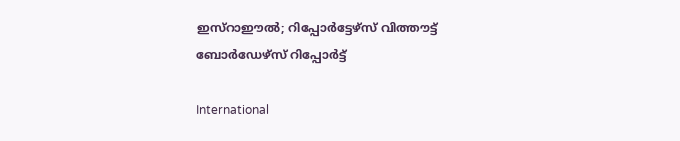ഇസ്‌റാഈൽ; റിപ്പോർട്ടേഴ്‌സ് വിത്തൗട്ട് ബോർഡേഴ്‌സ് റിപ്പോർട്ട്

International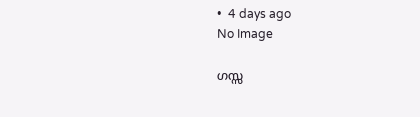•  4 days ago
No Image

ഗസ്സ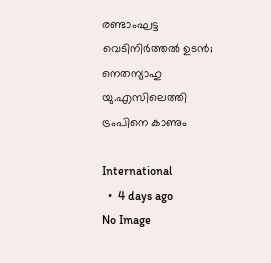രണ്ടാംഘട്ട വെടിനിർത്തൽ ഉടൻ; നെതന്യാഹു യു.എസിലെത്തി ട്രംപിനെ കാണും

International
  •  4 days ago
No Image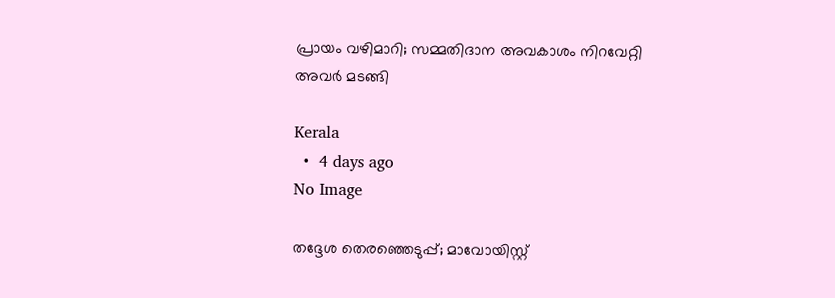പ്രായം വഴിമാറി; സമ്മതിദാന അവകാശം നിറവേറ്റി അവർ മടങ്ങി

Kerala
  •  4 days ago
No Image

തദ്ദേശ തെരഞ്ഞെടുപ്പ്; മാവോയിസ്റ്റ്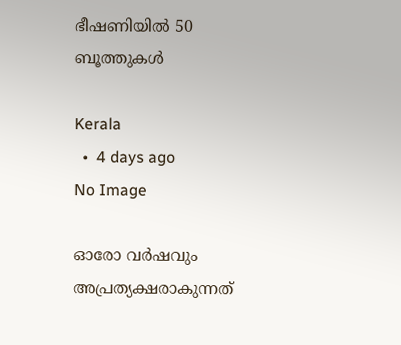ഭീഷണിയിൽ 50 ബൂത്തുകൾ

Kerala
  •  4 days ago
No Image

ഓരോ വർഷവും അപ്രത്യക്ഷരാകുന്നത്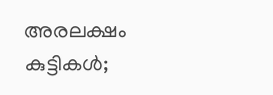അരലക്ഷം കുട്ടികൾ;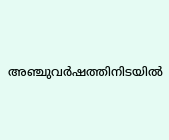അഞ്ചുവർഷത്തിനിടയിൽ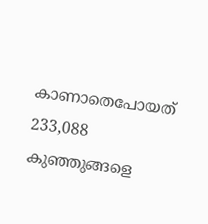കാണാതെപോയത് 233,088 കുഞ്ഞുങ്ങളെ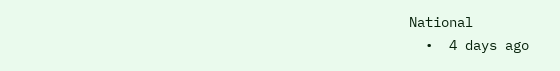National
  •  4 days ago